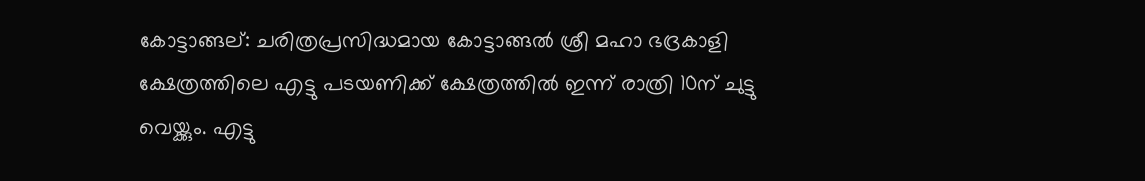കോട്ടാങ്ങല്: ചരിത്രപ്രസിദ്ധമായ കോട്ടാങ്ങൽ ശ്രീ മഹാ ഭദ്രകാളി ക്ഷേത്രത്തിലെ എട്ടു പടയണിക്ക് ക്ഷേത്രത്തിൽ ഇന്ന് രാത്രി 10ന് ചുട്ടു വെയ്ക്കും. എട്ടു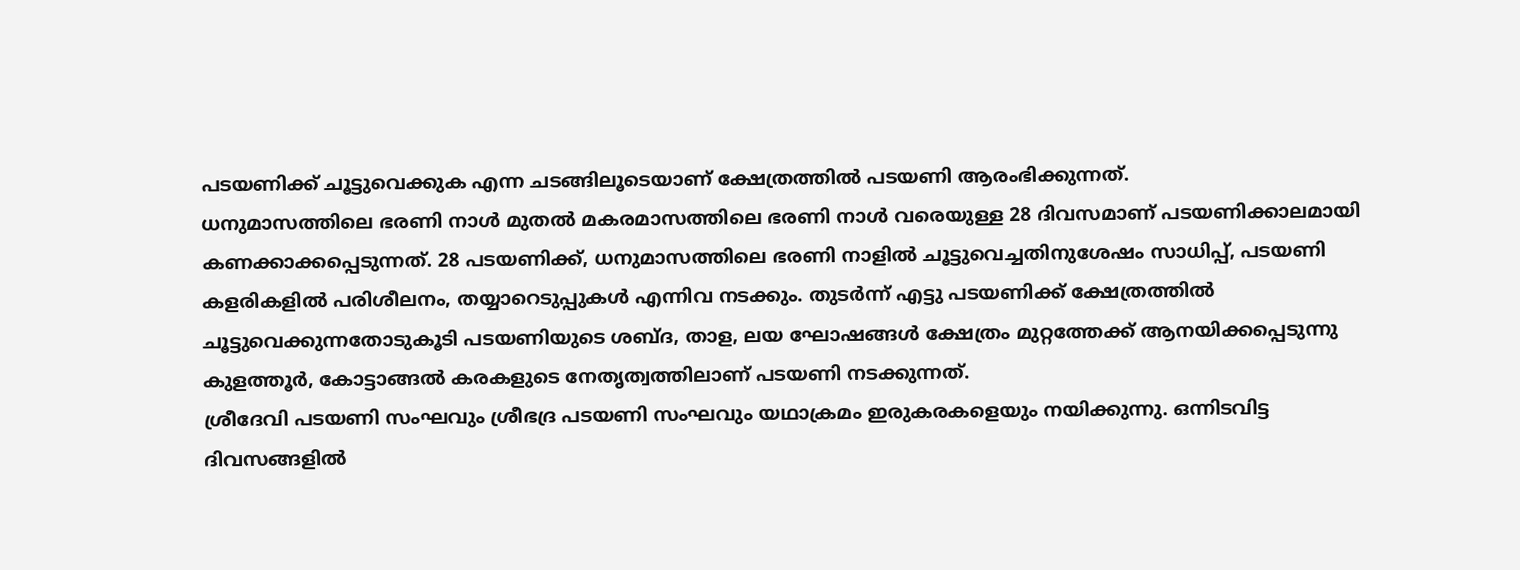പടയണിക്ക് ചൂട്ടുവെക്കുക എന്ന ചടങ്ങിലൂടെയാണ് ക്ഷേത്രത്തിൽ പടയണി ആരംഭിക്കുന്നത്.
ധനുമാസത്തിലെ ഭരണി നാൾ മുതൽ മകരമാസത്തിലെ ഭരണി നാൾ വരെയുള്ള 28 ദിവസമാണ് പടയണിക്കാലമായി കണക്കാക്കപ്പെടുന്നത്. 28 പടയണിക്ക്, ധനുമാസത്തിലെ ഭരണി നാളിൽ ചൂട്ടുവെച്ചതിനുശേഷം സാധിപ്പ്, പടയണി കളരികളിൽ പരിശീലനം, തയ്യാറെടുപ്പുകൾ എന്നിവ നടക്കും. തുടർന്ന് എട്ടു പടയണിക്ക് ക്ഷേത്രത്തിൽ ചൂട്ടുവെക്കുന്നതോടുകൂടി പടയണിയുടെ ശബ്ദ, താള, ലയ ഘോഷങ്ങൾ ക്ഷേത്രം മുറ്റത്തേക്ക് ആനയിക്കപ്പെടുന്നു കുളത്തൂർ, കോട്ടാങ്ങൽ കരകളുടെ നേതൃത്വത്തിലാണ് പടയണി നടക്കുന്നത്.
ശ്രീദേവി പടയണി സംഘവും ശ്രീഭദ്ര പടയണി സംഘവും യഥാക്രമം ഇരുകരകളെയും നയിക്കുന്നു. ഒന്നിടവിട്ട ദിവസങ്ങളിൽ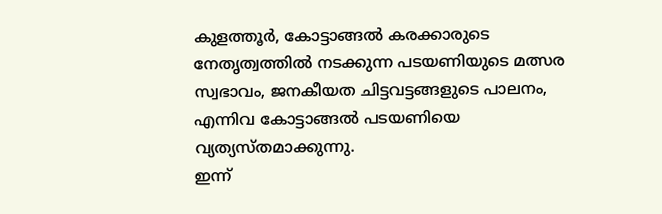കുളത്തൂർ, കോട്ടാങ്ങൽ കരക്കാരുടെ നേതൃത്വത്തിൽ നടക്കുന്ന പടയണിയുടെ മത്സര സ്വഭാവം, ജനകീയത ചിട്ടവട്ടങ്ങളുടെ പാലനം, എന്നിവ കോട്ടാങ്ങൽ പടയണിയെ വ്യത്യസ്തമാക്കുന്നു.
ഇന്ന്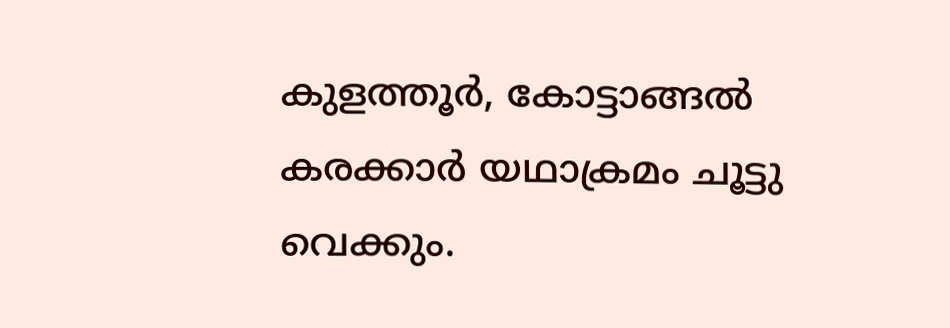കുളത്തൂർ, കോട്ടാങ്ങൽ കരക്കാർ യഥാക്രമം ചൂട്ടു വെക്കും.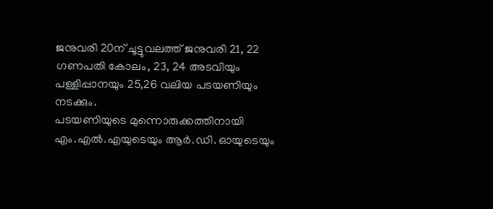ജനുവരി 20ന് ചൂട്ടുവലത്ത് ജനുവരി 21, 22 ഗണപതി കോലം, 23, 24 അടവിയും പള്ളിപ്പാനയും 25,26 വലിയ പടയണിയും നടക്കും.
പടയണിയുടെ മുന്നൊരുക്കത്തിനായി എം.എൽ.എയുടെയും ആർ.ഡി. ഓയുടെയും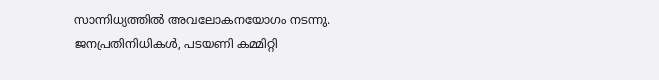സാന്നിധ്യത്തിൽ അവലോകനയോഗം നടന്നു. ജനപ്രതിനിധികൾ, പടയണി കമ്മിറ്റി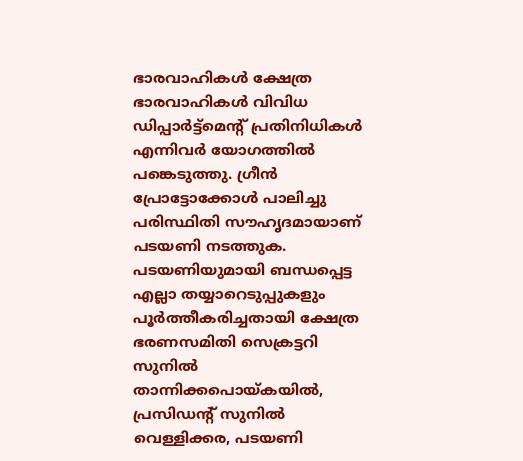ഭാരവാഹികൾ ക്ഷേത്ര ഭാരവാഹികൾ വിവിധ ഡിപ്പാർട്ട്മെന്റ് പ്രതിനിധികൾ എന്നിവർ യോഗത്തിൽ പങ്കെടുത്തു. ഗ്രീൻ പ്രോട്ടോക്കോൾ പാലിച്ചു പരിസ്ഥിതി സൗഹൃദമായാണ് പടയണി നടത്തുക. പടയണിയുമായി ബന്ധപ്പെട്ട എല്ലാ തയ്യാറെടുപ്പുകളും പൂർത്തീകരിച്ചതായി ക്ഷേത്ര ഭരണസമിതി സെക്രട്ടറി സുനിൽ താന്നിക്കപൊയ്കയിൽ, പ്രസിഡന്റ് സുനിൽ വെള്ളിക്കര, പടയണി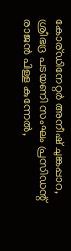കോര്ഡിനേറ്റർ അനീഷ് ചുങ്കപ്പാറ, ശ്രീഭദ്ര പടയണി സംഘം പ്രസിഡന്റ് രാജൻ പിള്ള കുന്നേൽ,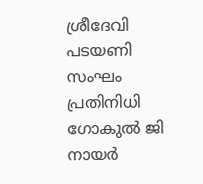ശ്രീദേവി പടയണി സംഘം പ്രതിനിധി ഗോകുൽ ജി നായർ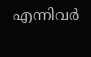എന്നിവർ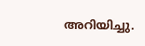അറിയിച്ചു.